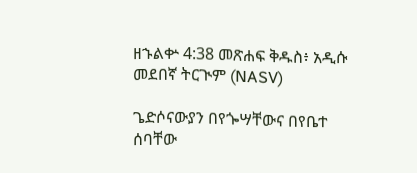ዘኁልቍ 4:38 መጽሐፍ ቅዱስ፥ አዲሱ መደበኛ ትርጒም (NASV)

ጌድሶናውያን በየጐሣቸውና በየቤተ ሰባቸው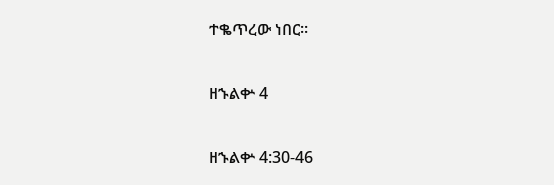ተቈጥረው ነበር።

ዘኁልቍ 4

ዘኁልቍ 4:30-46